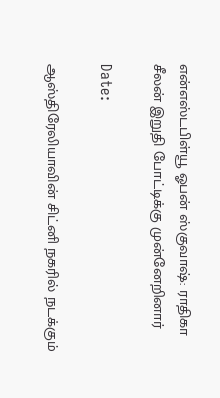என்எஸ்டபிள்யூ ஓபன் ஸ்குவாஷ்: ராதிகா சீலன் இறுதி போட்டிக்கு முன்னேறினார்

Date:

ஆஸ்திரேலியாவின் சிட்னி நகரில் நடக்கும்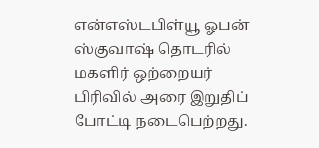என்எஸ்டபிள்யூ ஓபன் ஸ்குவாஷ் தொடரில் மகளிர் ஒற்றையர் பிரிவில் அரை இறுதிப் போட்டி நடைபெற்றது.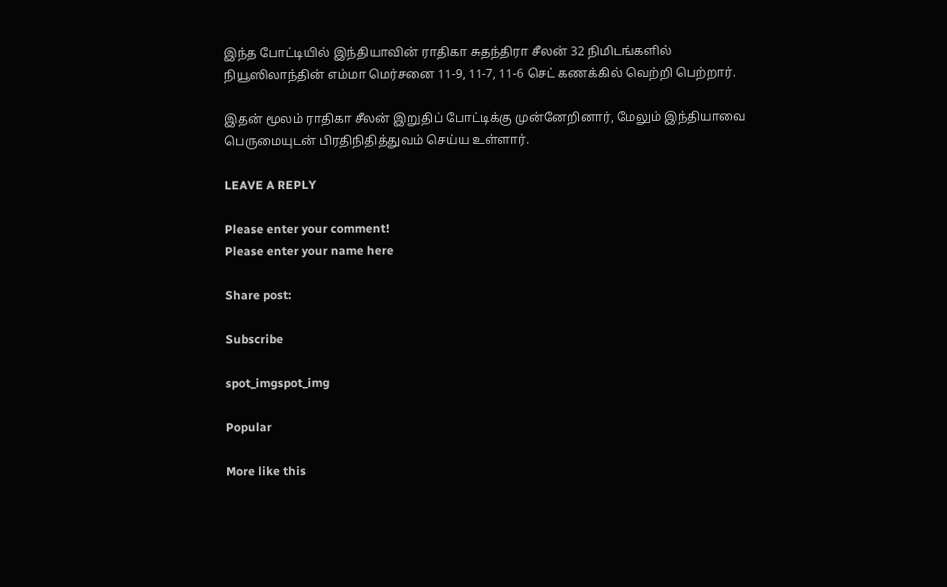இந்த போட்டியில் இந்தியாவின் ராதிகா சுதந்திரா சீலன் 32 நிமிடங்களில் நியூஸிலாந்தின் எம்மா மெர்சனை 11-9, 11-7, 11-6 செட் கணக்கில் வெற்றி பெற்றார்.

இதன் மூலம் ராதிகா சீலன் இறுதிப் போட்டிக்கு முன்னேறினார், மேலும் இந்தியாவை பெருமையுடன் பிரதிநிதித்துவம் செய்ய உள்ளார்.

LEAVE A REPLY

Please enter your comment!
Please enter your name here

Share post:

Subscribe

spot_imgspot_img

Popular

More like this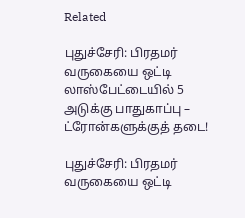Related

புதுச்சேரி: பிரதமர் வருகையை ஒட்டி லாஸ்பேட்டையில் 5 அடுக்கு பாதுகாப்பு – ட்ரோன்களுக்குத் தடை!

புதுச்சேரி: பிரதமர் வருகையை ஒட்டி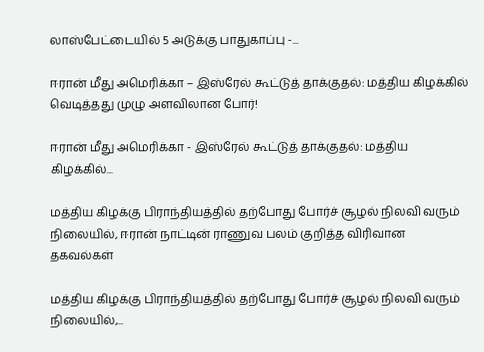லாஸ்பேட்டையில் 5 அடுக்கு பாதுகாப்பு -...

ஈரான் மீது அமெரிக்கா – இஸ்ரேல் கூட்டுத் தாக்குதல்: மத்திய கிழக்கில் வெடித்தது முழு அளவிலான போர்!

ஈரான் மீது அமெரிக்கா - இஸ்ரேல் கூட்டுத் தாக்குதல்: மத்திய கிழக்கில்...

மத்திய கிழக்கு பிராந்தியத்தில் தற்போது போர்ச் சூழல் நிலவி வரும் நிலையில், ஈரான் நாட்டின் ராணுவ பலம் குறித்த விரிவான தகவல்கள்

மத்திய கிழக்கு பிராந்தியத்தில் தற்போது போர்ச் சூழல் நிலவி வரும் நிலையில்,...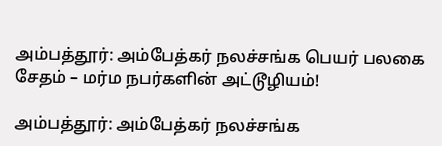அம்பத்தூர்: அம்பேத்கர் நலச்சங்க பெயர் பலகை சேதம் – மர்ம நபர்களின் அட்டூழியம்!

அம்பத்தூர்: அம்பேத்கர் நலச்சங்க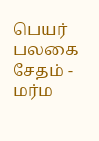பெயர் பலகை சேதம் - மர்ம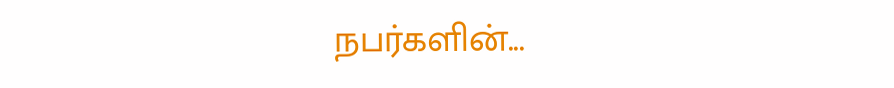நபர்களின்...